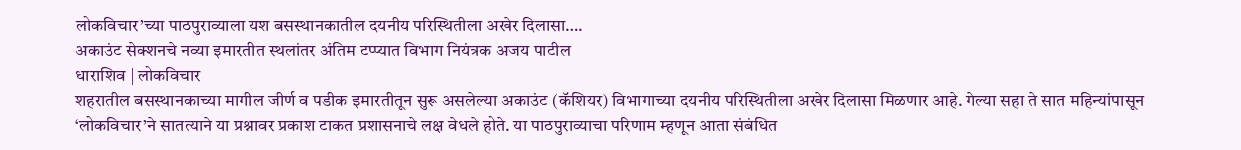लोकविचार’च्या पाठपुराव्याला यश बसस्थानकातील दयनीय परिस्थितीला अखेर दिलासा….
अकाउंट सेक्शनचे नव्या इमारतीत स्थलांतर अंतिम टप्प्यात विभाग नियंत्रक अजय पाटील
धाराशिव | लोकविचार
शहरातील बसस्थानकाच्या मागील जीर्ण व पडीक इमारतीतून सुरू असलेल्या अकाउंट (कॅशियर) विभागाच्या दयनीय परिस्थितीला अखेर दिलासा मिळणार आहे. गेल्या सहा ते सात महिन्यांपासून ‘लोकविचार’ने सातत्याने या प्रश्नावर प्रकाश टाकत प्रशासनाचे लक्ष वेधले होते. या पाठपुराव्याचा परिणाम म्हणून आता संबंधित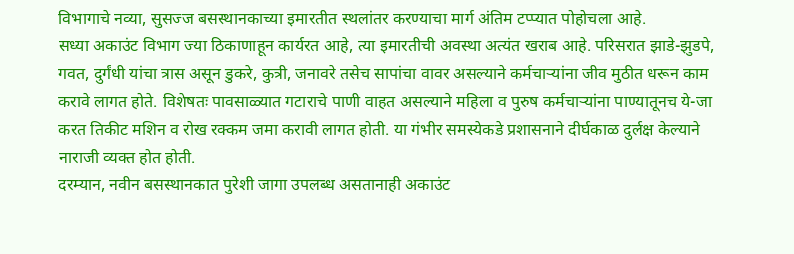विभागाचे नव्या, सुसज्ज बसस्थानकाच्या इमारतीत स्थलांतर करण्याचा मार्ग अंतिम टप्प्यात पोहोचला आहे.
सध्या अकाउंट विभाग ज्या ठिकाणाहून कार्यरत आहे, त्या इमारतीची अवस्था अत्यंत खराब आहे. परिसरात झाडे-झुडपे, गवत, दुर्गंधी यांचा त्रास असून डुकरे, कुत्री, जनावरे तसेच सापांचा वावर असल्याने कर्मचाऱ्यांना जीव मुठीत धरून काम करावे लागत होते. विशेषतः पावसाळ्यात गटाराचे पाणी वाहत असल्याने महिला व पुरुष कर्मचाऱ्यांना पाण्यातूनच ये-जा करत तिकीट मशिन व रोख रक्कम जमा करावी लागत होती. या गंभीर समस्येकडे प्रशासनाने दीर्घकाळ दुर्लक्ष केल्याने नाराजी व्यक्त होत होती.
दरम्यान, नवीन बसस्थानकात पुरेशी जागा उपलब्ध असतानाही अकाउंट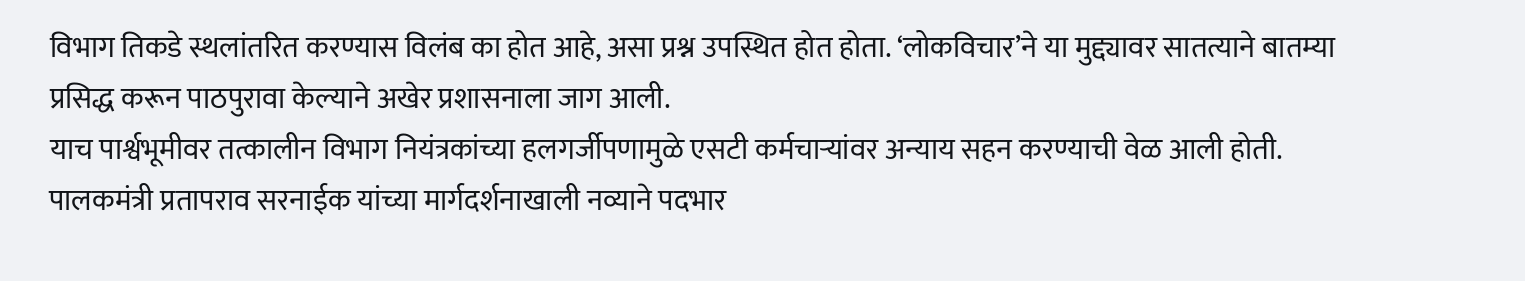विभाग तिकडे स्थलांतरित करण्यास विलंब का होत आहे, असा प्रश्न उपस्थित होत होता. ‘लोकविचार’ने या मुद्द्यावर सातत्याने बातम्या प्रसिद्ध करून पाठपुरावा केल्याने अखेर प्रशासनाला जाग आली.
याच पार्श्वभूमीवर तत्कालीन विभाग नियंत्रकांच्या हलगर्जीपणामुळे एसटी कर्मचाऱ्यांवर अन्याय सहन करण्याची वेळ आली होती. पालकमंत्री प्रतापराव सरनाईक यांच्या मार्गदर्शनाखाली नव्याने पदभार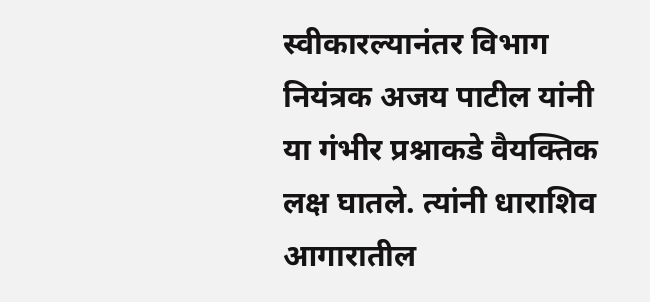स्वीकारल्यानंतर विभाग नियंत्रक अजय पाटील यांनी या गंभीर प्रश्नाकडे वैयक्तिक लक्ष घातले. त्यांनी धाराशिव आगारातील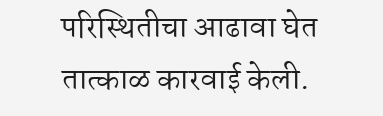परिस्थितीचा आढावा घेत तात्काळ कारवाई केली.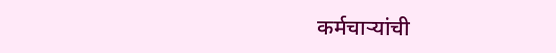कर्मचाऱ्यांची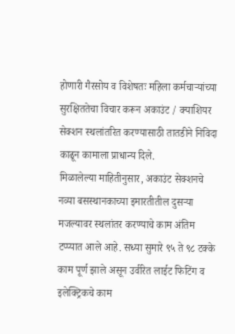होणारी गैरसोय व विशेषतः महिला कर्मचाऱ्यांच्या सुरक्षिततेचा विचार करून अकाउंट / क्याशियर सेक्शन स्थलांतरित करण्यासाठी तातडीने निविदा काढून कामाला प्राधान्य दिले.
मिळालेल्या माहितीनुसार, अकाउंट सेक्शनचे नव्या बसस्थानकाच्या इमारतीतील दुसऱ्या मजल्यावर स्थलांतर करण्याचे काम अंतिम टप्प्यात आले आहे. सध्या सुमारे ९५ ते ९८ टक्के काम पूर्ण झाले असून उर्वरित लाईट फिटिंग व इलेक्ट्रिकचे काम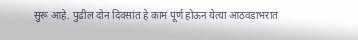सुरू आहे. पुढील दोन दिवसांत हे काम पूर्ण होऊन येत्या आठवडाभरात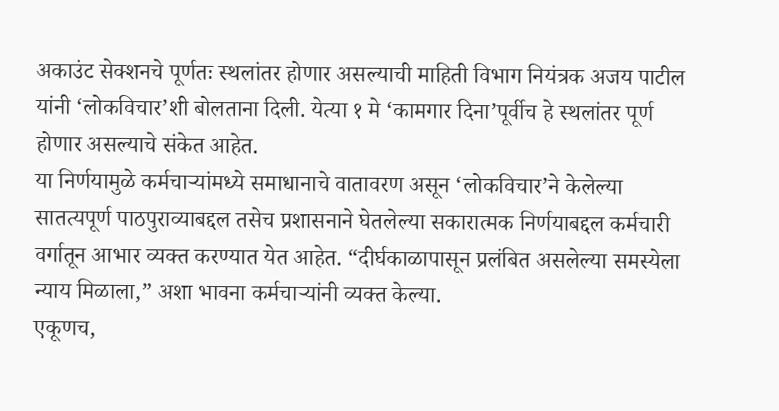अकाउंट सेक्शनचे पूर्णतः स्थलांतर होणार असल्याची माहिती विभाग नियंत्रक अजय पाटील यांनी ‘लोकविचार’शी बोलताना दिली. येत्या १ मे ‘कामगार दिना’पूर्वीच हे स्थलांतर पूर्ण होणार असल्याचे संकेत आहेत.
या निर्णयामुळे कर्मचाऱ्यांमध्ये समाधानाचे वातावरण असून ‘लोकविचार’ने केलेल्या सातत्यपूर्ण पाठपुराव्याबद्दल तसेच प्रशासनाने घेतलेल्या सकारात्मक निर्णयाबद्दल कर्मचारी वर्गातून आभार व्यक्त करण्यात येत आहेत. “दीर्घकाळापासून प्रलंबित असलेल्या समस्येला न्याय मिळाला,” अशा भावना कर्मचाऱ्यांनी व्यक्त केल्या.
एकूणच,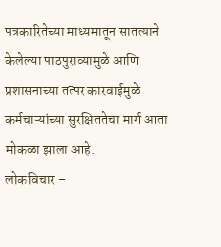पत्रकारितेच्या माध्यमातून सातत्याने केलेल्या पाठपुराव्यामुळे आणि प्रशासनाच्या तत्पर कारवाईमुळे कर्मचाऱ्यांच्या सुरक्षिततेचा मार्ग आता मोकळा झाला आहे.
लोकविचार –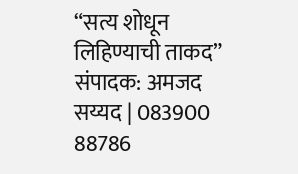“सत्य शोधून लिहिण्याची ताकद”
संपादक: अमजद सय्यद | 083900 88786